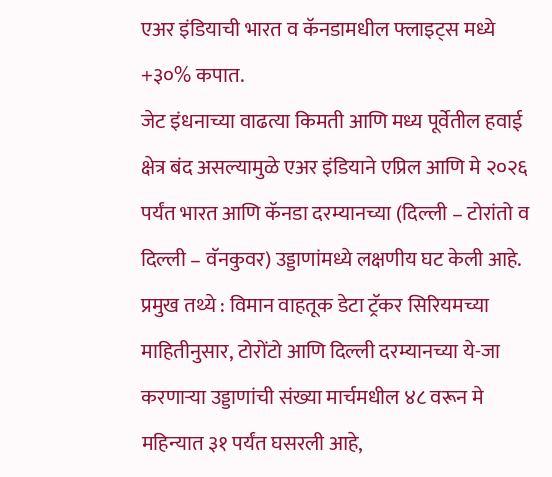एअर इंडियाची भारत व कॅनडामधील फ्लाइट्स मध्ये +३०% कपात.
जेट इंधनाच्या वाढत्या किमती आणि मध्य पूर्वेतील हवाई क्षेत्र बंद असल्यामुळे एअर इंडियाने एप्रिल आणि मे २०२६ पर्यंत भारत आणि कॅनडा दरम्यानच्या (दिल्ली – टोरांतो व दिल्ली – वॅनकुवर) उड्डाणांमध्ये लक्षणीय घट केली आहे.
प्रमुख तथ्ये : विमान वाहतूक डेटा ट्रॅकर सिरियमच्या माहितीनुसार, टोरोंटो आणि दिल्ली दरम्यानच्या ये-जा करणाऱ्या उड्डाणांची संख्या मार्चमधील ४८ वरून मे महिन्यात ३१ पर्यंत घसरली आहे,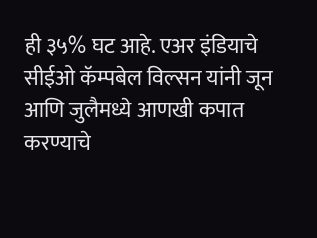ही ३५% घट आहे. एअर इंडियाचे सीईओ कॅम्पबेल विल्सन यांनी जून आणि जुलैमध्ये आणखी कपात करण्याचे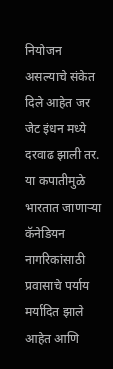नियोजन असल्याचे संकेत दिले आहेत जर जेट इंधन मध्ये दरवाढ झाली तर.
या कपातीमुळे भारतात जाणाऱ्या कॅनेडियन नागरिकांसाठी प्रवासाचे पर्याय मर्यादित झाले आहेत आणि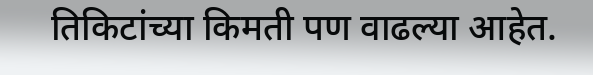तिकिटांच्या किमती पण वाढल्या आहेत.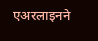एअरलाइनने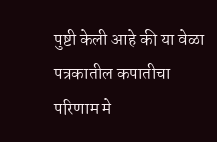पुष्टी केली आहे की या वेळा पत्रकातील कपातीचा परिणाम मे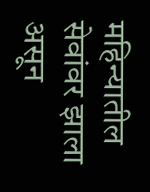महिन्यातील सेवांवर झाला असून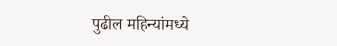पुढील महिन्यांमध्ये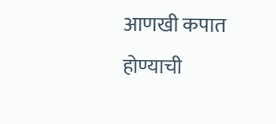आणखी कपात होण्याची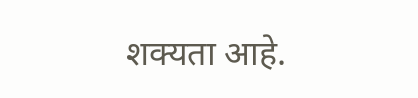शक्यता आहे.